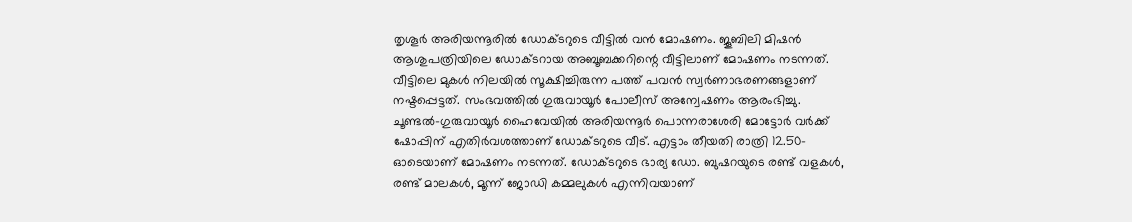തൃശൂർ അരിയന്നൂരിൽ ഡോക്ടറുടെ വീട്ടിൽ വൻ മോഷണം. ജൂബിലി മിഷൻ ആശുപത്രിയിലെ ഡോക്ടറായ അബൂബക്കറിന്റെ വീട്ടിലാണ് മോഷണം നടന്നത്. വീട്ടിലെ മുകൾ നിലയിൽ സൂക്ഷിച്ചിരുന്ന പത്ത് പവൻ സ്വർണാഭരണങ്ങളാണ് നഷ്ടപ്പെട്ടത്. സംഭവത്തിൽ ഗുരുവായൂർ പോലീസ് അന്വേഷണം ആരംഭിച്ചു.
ചൂണ്ടൽ-ഗുരുവായൂർ ഹൈവേയിൽ അരിയന്നൂർ പൊന്നരാശേരി മോട്ടോർ വർക്ക് ഷോപ്പിന് എതിർവശത്താണ് ഡോക്ടറുടെ വീട്. എട്ടാം തീയതി രാത്രി 12.50-ഓടെയാണ് മോഷണം നടന്നത്. ഡോക്ടറുടെ ഭാര്യ ഡോ. ബുഷറയുടെ രണ്ട് വളകൾ, രണ്ട് മാലകൾ, മൂന്ന് ജോഡി കമ്മലുകൾ എന്നിവയാണ്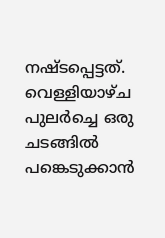നഷ്ടപ്പെട്ടത്. വെള്ളിയാഴ്ച പുലർച്ചെ ഒരു ചടങ്ങിൽ പങ്കെടുക്കാൻ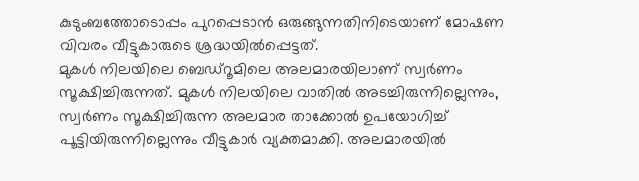കുടുംബത്തോടൊപ്പം പുറപ്പെടാൻ ഒരുങ്ങുന്നതിനിടെയാണ് മോഷണ വിവരം വീട്ടുകാരുടെ ശ്രദ്ധയിൽപ്പെട്ടത്.
മുകൾ നിലയിലെ ബെഡ്റൂമിലെ അലമാരയിലാണ് സ്വർണം സൂക്ഷിച്ചിരുന്നത്. മുകൾ നിലയിലെ വാതിൽ അടച്ചിരുന്നില്ലെന്നും, സ്വർണം സൂക്ഷിച്ചിരുന്ന അലമാര താക്കോൽ ഉപയോഗിച്ച് പൂട്ടിയിരുന്നില്ലെന്നും വീട്ടുകാർ വ്യക്തമാക്കി. അലമാരയിൽ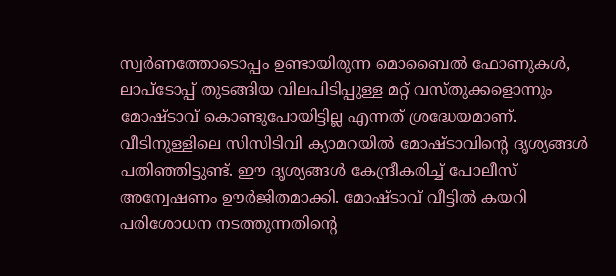സ്വർണത്തോടൊപ്പം ഉണ്ടായിരുന്ന മൊബൈൽ ഫോണുകൾ, ലാപ്ടോപ്പ് തുടങ്ങിയ വിലപിടിപ്പുള്ള മറ്റ് വസ്തുക്കളൊന്നും മോഷ്ടാവ് കൊണ്ടുപോയിട്ടില്ല എന്നത് ശ്രദ്ധേയമാണ്.
വീടിനുള്ളിലെ സിസിടിവി ക്യാമറയിൽ മോഷ്ടാവിന്റെ ദൃശ്യങ്ങൾ പതിഞ്ഞിട്ടുണ്ട്. ഈ ദൃശ്യങ്ങൾ കേന്ദ്രീകരിച്ച് പോലീസ് അന്വേഷണം ഊർജിതമാക്കി. മോഷ്ടാവ് വീട്ടിൽ കയറി പരിശോധന നടത്തുന്നതിന്റെ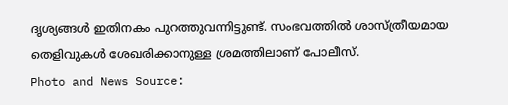ദൃശ്യങ്ങൾ ഇതിനകം പുറത്തുവന്നിട്ടുണ്ട്. സംഭവത്തിൽ ശാസ്ത്രീയമായ തെളിവുകൾ ശേഖരിക്കാനുള്ള ശ്രമത്തിലാണ് പോലീസ്.
Photo and News Source: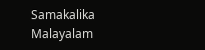Samakalika Malayalam